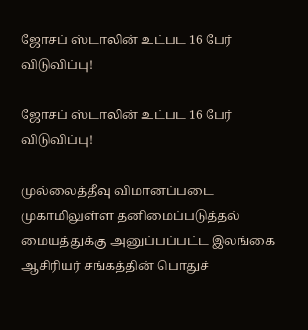ஜோசப் ஸ்டாலின் உட்பட 16 பேர் விடுவிப்பு!

ஜோசப் ஸ்டாலின் உட்பட 16 பேர் விடுவிப்பு!

முல்லைத்தீவு விமானப்படை முகாமிலுள்ள தனிமைப்படுத்தல் மையத்துக்கு அனுப்பப்பட்ட இலங்கை ஆசிரியர் சங்கத்தின் பொதுச்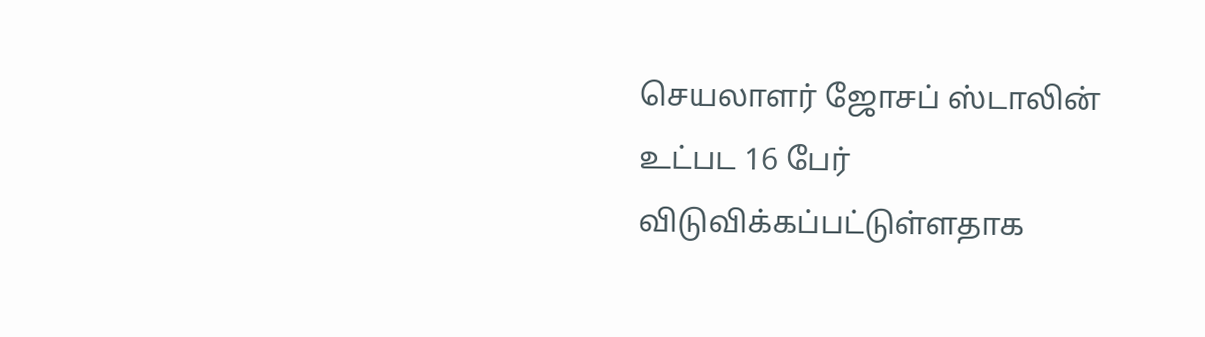செயலாளர் ஜோசப் ஸ்டாலின் உட்பட 16 பேர் விடுவிக்கப்பட்டுள்ளதாக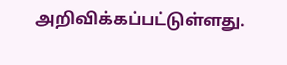அறிவிக்கப்பட்டுள்ளது.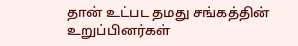தான் உட்பட தமது சங்கத்தின் உறுப்பினர்கள்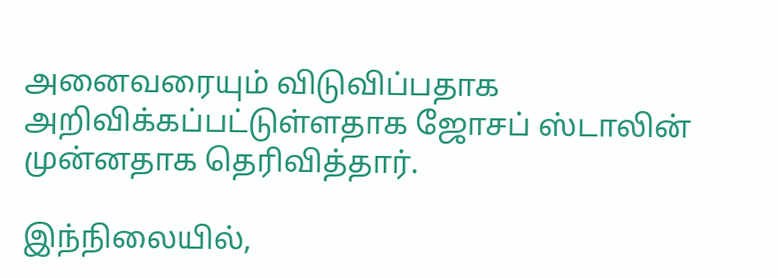அனைவரையும் விடுவிப்பதாக அறிவிக்கப்பட்டுள்ளதாக ஜோசப் ஸ்டாலின் முன்னதாக தெரிவித்தார்.

இந்நிலையில்,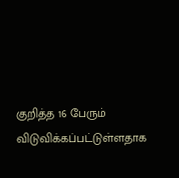குறித்த 16 பேரும் விடுவிக்கப்பட்டுள்ளதாக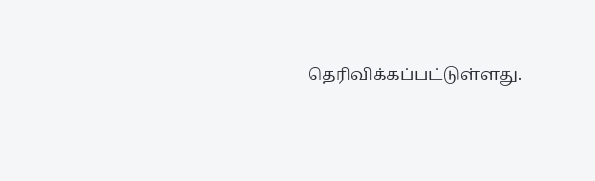தெரிவிக்கப்பட்டுள்ளது.